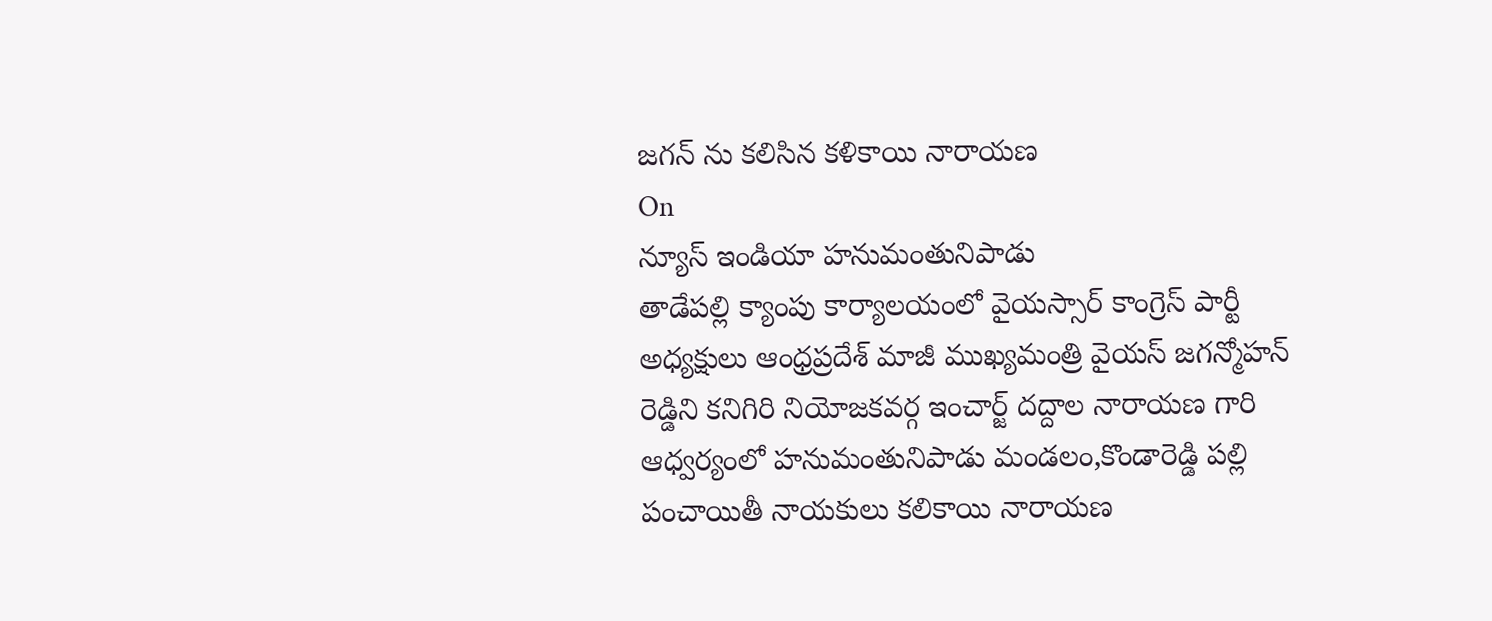జగన్ ను కలిసిన కళికాయి నారాయణ
On
న్యూస్ ఇండియా హనుమంతునిపాడు
తాడేపల్లి క్యాంపు కార్యాలయంలో వైయస్సార్ కాంగ్రెస్ పార్టీ అధ్యక్షులు ఆంధ్రప్రదేశ్ మాజీ ముఖ్యమంత్రి వైయస్ జగన్మోహన్ రెడ్డిని కనిగిరి నియోజకవర్గ ఇంచార్జ్ దద్దాల నారాయణ గారి ఆధ్వర్యంలో హనుమంతునిపాడు మండలం,కొండారెడ్డి పల్లి పంచాయితీ నాయకులు కలికాయి నారాయణ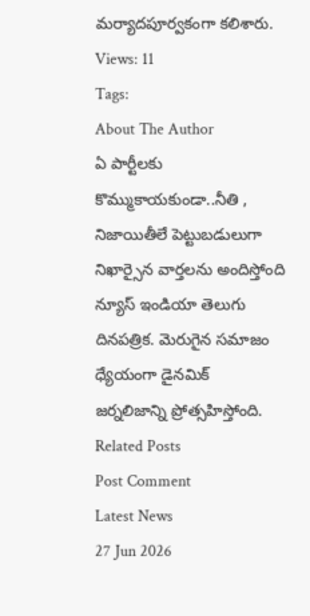మర్యాదపూర్వకంగా కలిశారు.
Views: 11
Tags:
About The Author
ఏ పార్టీలకు కొమ్ముకాయకుండా..నీతి , నిజాయితీలే పెట్టుబడులుగా నిఖార్సైన వార్తలను అందిస్తోంది న్యూస్ ఇండియా తెలుగు దినపత్రిక. మెరుగైన సమాజం ధ్యేయంగా డైనమిక్ జర్నలిజాన్ని ప్రోత్సహిస్తోంది.
Related Posts
Post Comment
Latest News
27 Jun 2026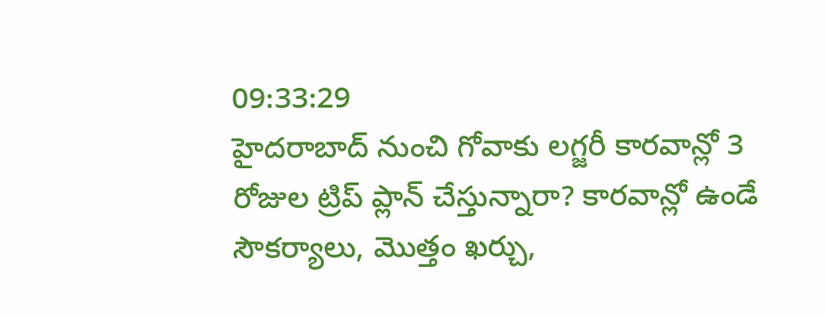09:33:29
హైదరాబాద్ నుంచి గోవాకు లగ్జరీ కారవాన్లో 3 రోజుల ట్రిప్ ప్లాన్ చేస్తున్నారా? కారవాన్లో ఉండే సౌకర్యాలు, మొత్తం ఖర్చు,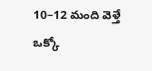10–12 మంది వెళ్తే ఒక్కో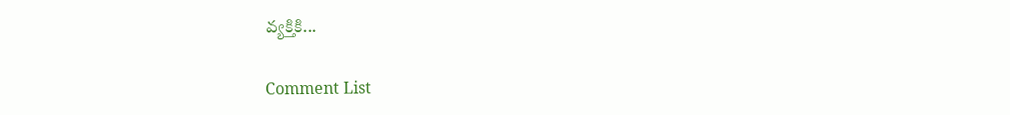వ్యక్తికి...

Comment List